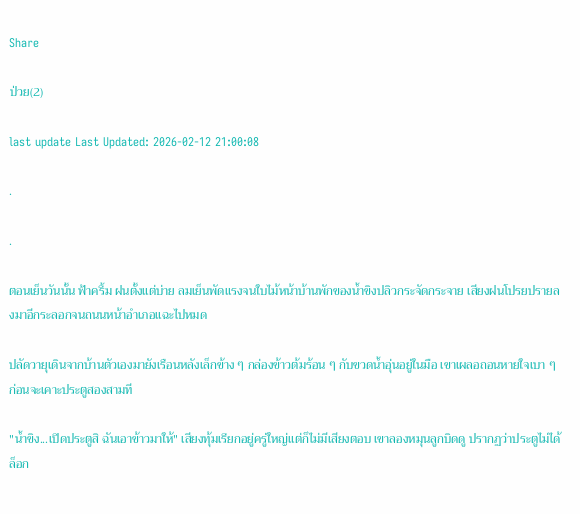Share

ป่วย(2)

last update Last Updated: 2026-02-12 21:00:08

.

.

ตอนเย็นวันนั้น ฟ้าครึ้ม ฝนตั้งแต่บ่าย ลมเย็นพัดแรงจนใบไม้หน้าบ้านพักของน้ำขิงปลิวกระจัดกระจาย เสียงฝนโปรยปรายลงมาอีกระลอกจนถนนหน้าอำเภอแฉะไปหมด

ปลัดวายุเดินจากบ้านตัวเองมายังเรือนหลังเล็กข้าง ๆ กล่องข้าวต้มร้อน ๆ กับขวดน้ำอุ่นอยู่ในมือ เขาเผลอถอนหายใจเบา ๆ ก่อนจะเคาะประตูสองสามที

"น้ำขิง...เปิดประตูสิ ฉันเอาข้าวมาให้" เสียงทุ้มเรียกอยู่ครู่ใหญ่แต่ก็ไม่มีเสียงตอบ เขาลองหมุนลูกบิดดู ปรากฏว่าประตูไม่ได้ล็อก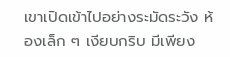เขาเปิดเข้าไปอย่างระมัดระวัง ห้องเล็ก ๆ เงียบกริบ มีเพียง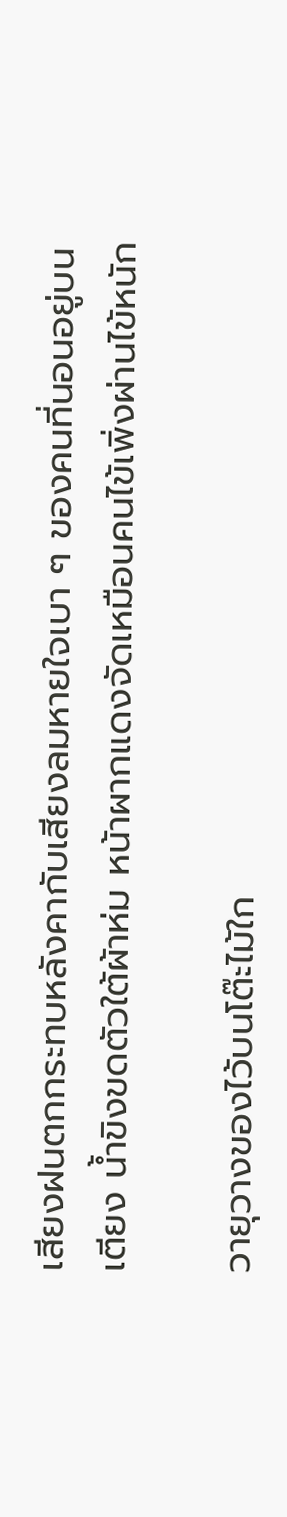เสียงฝนตกกระทบหลังคากับเสียงลมหายใจเบา ๆ ของคนที่นอนอยู่บนเตียง น้ำขิงขดตัวใต้ผ้าห่ม หน้าผากแดงจัดเหมือนคนไข้เพิ่งผ่านไข้หนัก

วายุวางของไว้บนโต๊ะไม้ใก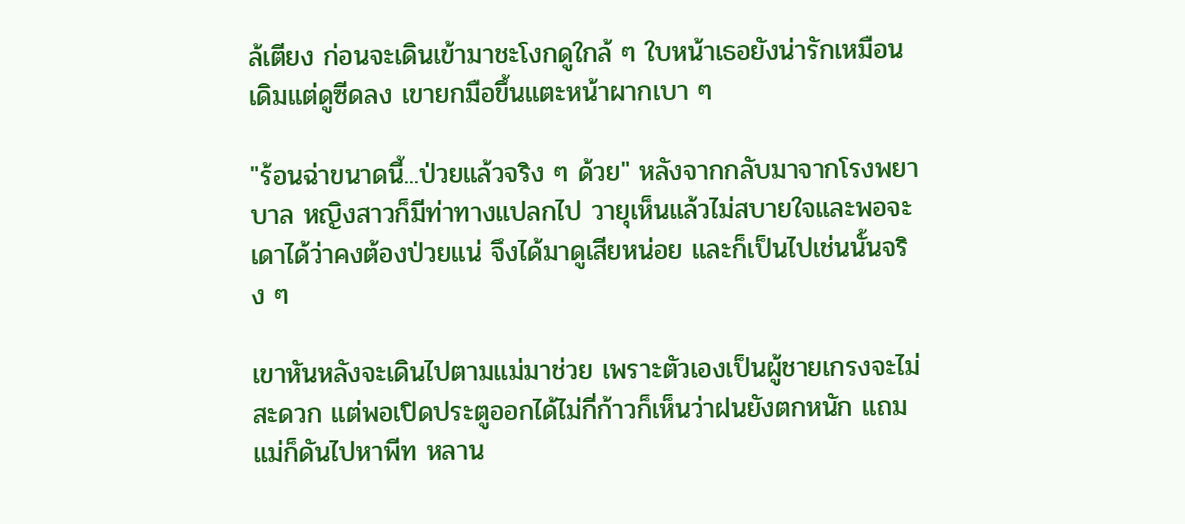ล้เตียง ก่อนจะเดินเข้ามาชะโงกดูใกล้ ๆ ใบหน้าเธอยังน่ารักเหมือนเดิมแต่ดูซีดลง เขายกมือขึ้นแตะหน้าผากเบา ๆ

"ร้อนฉ่าขนาดนี้...ป่วยแล้วจริง ๆ ด้วย" หลังจากกลับมาจากโรงพยาบาล หญิงสาวก็มีท่าทางแปลกไป วายุเห็นแล้วไม่สบายใจและพอจะเดาได้ว่าคงต้องป่วยแน่ จึงได้มาดูเสียหน่อย และก็เป็นไปเช่นนั้นจริง ๆ

เขาหันหลังจะเดินไปตามแม่มาช่วย เพราะตัวเองเป็นผู้ชายเกรงจะไม่สะดวก แต่พอเปิดประตูออกได้ไม่กี่ก้าวก็เห็นว่าฝนยังตกหนัก แถมแม่ก็ดันไปหาพีท หลาน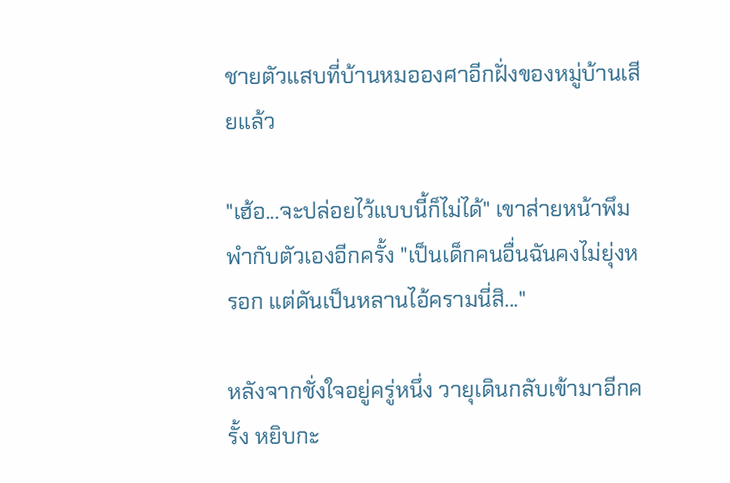ชายตัวแสบที่บ้านหมอองศาอีกฝั่งของหมู่บ้านเสียแล้ว

"เฮ้อ...จะปล่อยไว้แบบนี้ก็ไม่ได้" เขาส่ายหน้าพึมพำกับตัวเองอีกครั้ง "เป็นเด็กคนอื่นฉันคงไม่ยุ่งหรอก แต่ดันเป็นหลานไอ้ครามนี่สิ..."

หลังจากชั่งใจอยู่ครู่หนึ่ง วายุเดินกลับเข้ามาอีกครั้ง หยิบกะ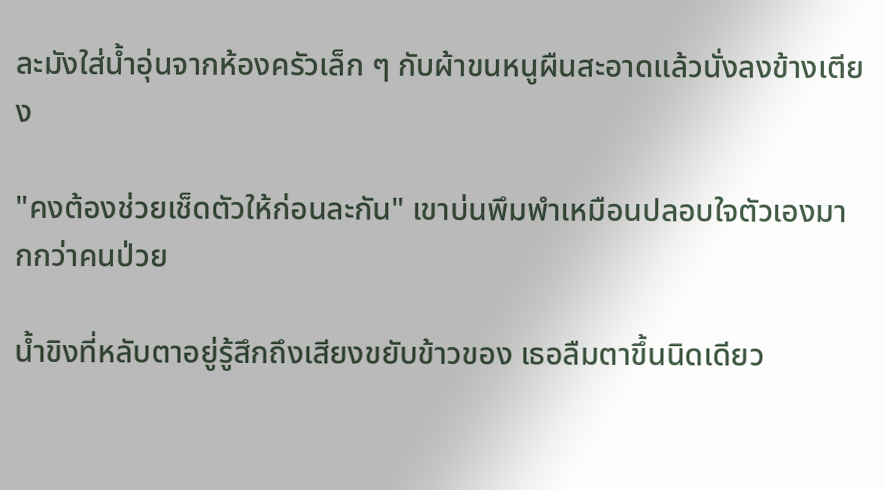ละมังใส่น้ำอุ่นจากห้องครัวเล็ก ๆ กับผ้าขนหนูผืนสะอาดแล้วนั่งลงข้างเตียง

"คงต้องช่วยเช็ดตัวให้ก่อนละกัน" เขาบ่นพึมพำเหมือนปลอบใจตัวเองมากกว่าคนป่วย

น้ำขิงที่หลับตาอยู่รู้สึกถึงเสียงขยับข้าวของ เธอลืมตาขึ้นนิดเดียว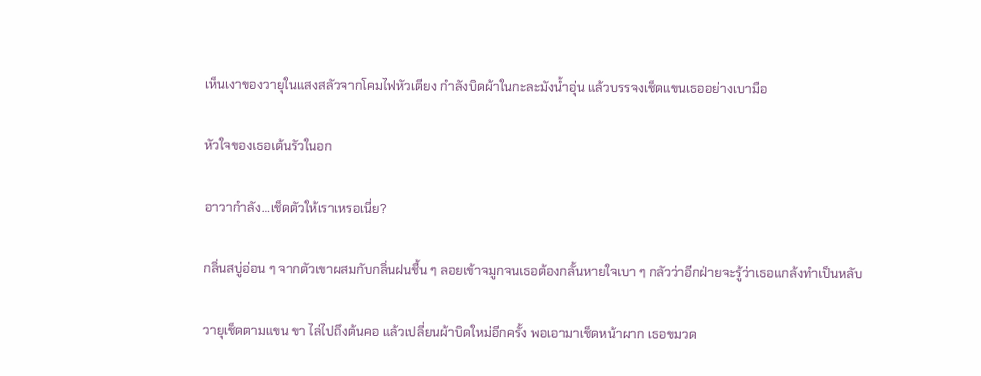เห็นเงาของวายุในแสงสลัวจากโคมไฟหัวเตียง กำลังบิดผ้าในกะละมังน้ำอุ่น แล้วบรรจงเช็ดแขนเธออย่างเบามือ

หัวใจของเธอเต้นรัวในอก

อาวากำลัง…เช็ดตัวให้เราเหรอเนี่ย?

กลิ่นสบู่อ่อน ๆ จากตัวเขาผสมกับกลิ่นฝนชื้น ๆ ลอยเข้าจมูกจนเธอต้องกลั้นหายใจเบา ๆ กลัวว่าอีกฝ่ายจะรู้ว่าเธอแกล้งทำเป็นหลับ

วายุเช็ดตามแขน ขา ไล่ไปถึงต้นคอ แล้วเปลี่ยนผ้าบิดใหม่อีกครั้ง พอเอามาเช็ดหน้าผาก เธอขมวด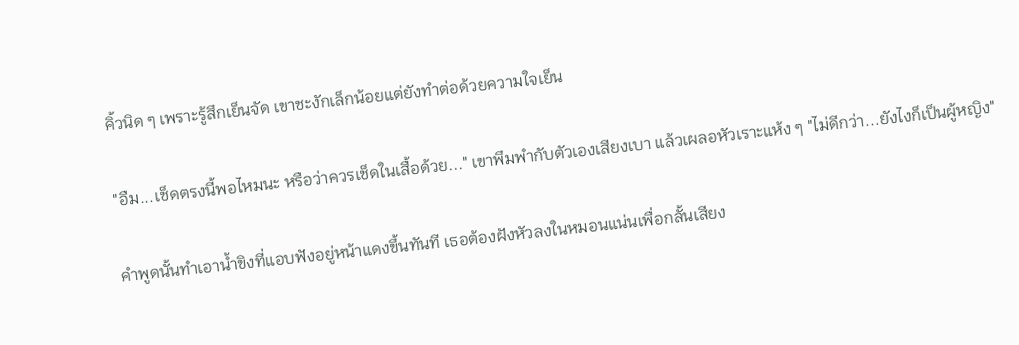คิ้วนิด ๆ เพราะรู้สึกเย็นจัด เขาชะงักเล็กน้อยแต่ยังทำต่อด้วยความใจเย็น

"อืม...เช็ดตรงนี้พอไหมนะ หรือว่าควรเช็ดในเสื้อด้วย..." เขาพึมพำกับตัวเองเสียงเบา แล้วเผลอหัวเราะแห้ง ๆ "ไม่ดีกว่า...ยังไงก็เป็นผู้หญิง"

คำพูดนั้นทำเอาน้ำขิงที่แอบฟังอยู่หน้าแดงขึ้นทันที เธอต้องฝังหัวลงในหมอนแน่นเพื่อกลั้นเสียง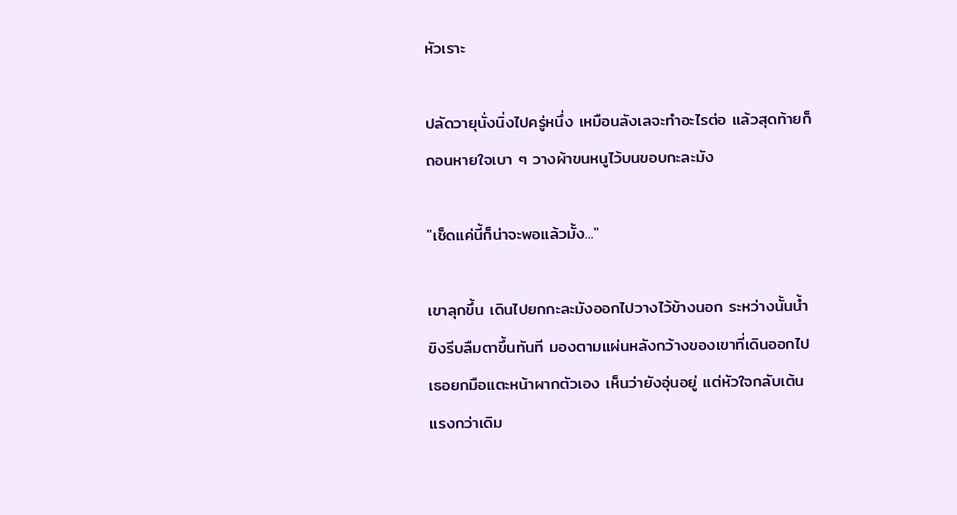หัวเราะ

ปลัดวายุนั่งนิ่งไปครู่หนึ่ง เหมือนลังเลจะทำอะไรต่อ แล้วสุดท้ายก็ถอนหายใจเบา ๆ วางผ้าขนหนูไว้บนขอบกะละมัง

"เช็ดแค่นี้ก็น่าจะพอแล้วมั้ง..."

เขาลุกขึ้น เดินไปยกกะละมังออกไปวางไว้ข้างนอก ระหว่างนั้นน้ำขิงรีบลืมตาขึ้นทันที มองตามแผ่นหลังกว้างของเขาที่เดินออกไป เธอยกมือแตะหน้าผากตัวเอง เห็นว่ายังอุ่นอยู่ แต่หัวใจกลับเต้นแรงกว่าเดิม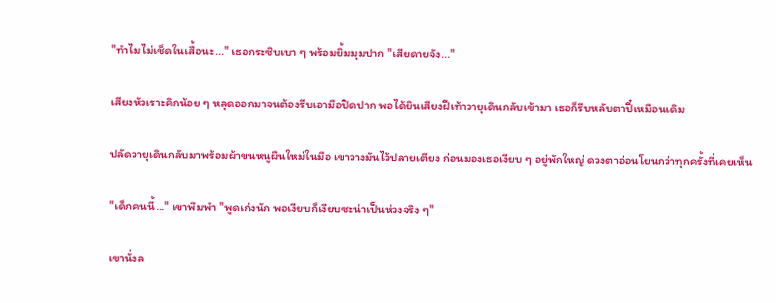"ทำไมไม่เช็ดในเสื้อนะ..." เธอกระซิบเบา ๆ พร้อมยิ้มมุมปาก "เสียดายจัง..."

เสียงหัวเราะคิกน้อย ๆ หลุดออกมาจนต้องรีบเอามือปิดปาก พอได้ยินเสียงฝีเท้าวายุเดินกลับเข้ามา เธอก็รีบหลับตาปี๋เหมือนเดิม

ปลัดวายุเดินกลับมาพร้อมผ้าขนหนูผืนใหม่ในมือ เขาวางมันไว้ปลายเตียง ก่อนมองเธอเงียบ ๆ อยู่พักใหญ่ ดวงตาอ่อนโยนกว่าทุกครั้งที่เคยเห็น

"เด็กคนนี้..." เขาพึมพำ "พูดเก่งนัก พอเงียบก็เงียบซะน่าเป็นห่วงจริง ๆ"

เขานั่งล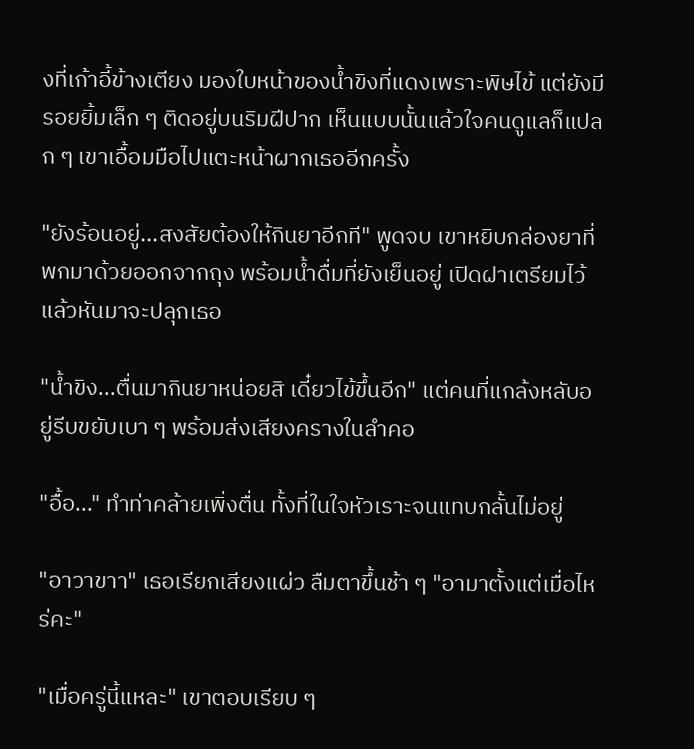งที่เก้าอี้ข้างเตียง มองใบหน้าของน้ำขิงที่แดงเพราะพิษไข้ แต่ยังมีรอยยิ้มเล็ก ๆ ติดอยู่บนริมฝีปาก เห็นแบบนั้นแล้วใจคนดูแลก็แปลก ๆ เขาเอื้อมมือไปแตะหน้าผากเธออีกครั้ง

"ยังร้อนอยู่...สงสัยต้องให้กินยาอีกที" พูดจบ เขาหยิบกล่องยาที่พกมาด้วยออกจากถุง พร้อมน้ำดื่มที่ยังเย็นอยู่ เปิดฝาเตรียมไว้แล้วหันมาจะปลุกเธอ

"น้ำขิง...ตื่นมากินยาหน่อยสิ เดี๋ยวไข้ขึ้นอีก" แต่คนที่แกล้งหลับอยู่รีบขยับเบา ๆ พร้อมส่งเสียงครางในลำคอ

"อื้อ..." ทำท่าคล้ายเพิ่งตื่น ทั้งที่ในใจหัวเราะจนแทบกลั้นไม่อยู่

"อาวาขาา" เธอเรียกเสียงแผ่ว ลืมตาขึ้นช้า ๆ "อามาตั้งแต่เมื่อไหร่คะ"

"เมื่อครู่นี้แหละ" เขาตอบเรียบ ๆ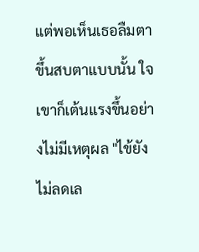แต่พอเห็นเธอลืมตาขึ้นสบตาแบบนั้น ใจเขาก็เต้นแรงขึ้นอย่างไม่มีเหตุผล "ไข้ยังไม่ลดเล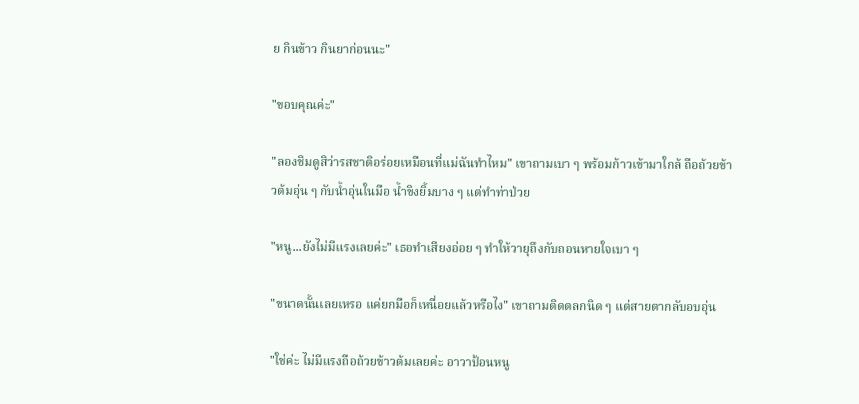ย กินข้าว กินยาก่อนนะ"

"ขอบคุณค่ะ"

"ลองชิมดูสิว่ารสชาติอร่อยเหมือนที่แม่ฉันทำไหม" เขาถามเบา ๆ พร้อมก้าวเข้ามาใกล้ ถือถ้วยข้าวต้มอุ่น ๆ กับน้ำอุ่นในมือ น้ำขิงยิ้มบาง ๆ แต่ทำท่าป่วย

"หนู...ยังไม่มีแรงเลยค่ะ" เธอทำเสียงอ่อย ๆ ทำให้วายุถึงกับถอนหายใจเบา ๆ

"ขนาดนั้นเลยเหรอ แค่ยกมือก็เหนื่อยแล้วหรือไง" เขาถามติดตลกนิด ๆ แต่สายตากลับอบอุ่น

"ใช่ค่ะ ไม่มีแรงถือถ้วยข้าวต้มเลยค่ะ อาวาป้อนหนู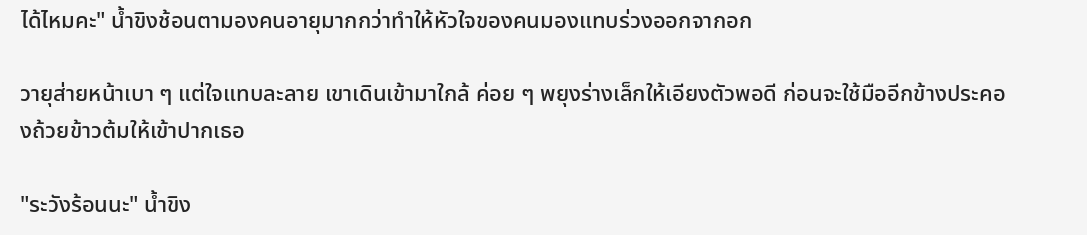ได้ไหมคะ" น้ำขิงช้อนตามองคนอายุมากกว่าทำให้หัวใจของคนมองแทบร่วงออกจากอก

วายุส่ายหน้าเบา ๆ แต่ใจแทบละลาย เขาเดินเข้ามาใกล้ ค่อย ๆ พยุงร่างเล็กให้เอียงตัวพอดี ก่อนจะใช้มืออีกข้างประคองถ้วยข้าวต้มให้เข้าปากเธอ

"ระวังร้อนนะ" น้ำขิง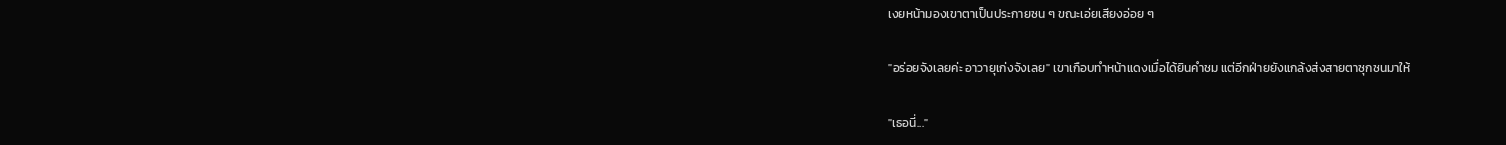เงยหน้ามองเขาตาเป็นประกายซน ๆ ขณะเอ่ยเสียงอ่อย ๆ

"อร่อยจังเลยค่ะ อาวายุเก่งจังเลย" เขาเกือบทำหน้าแดงเมื่อได้ยินคำชม แต่อีกฝ่ายยังแกล้งส่งสายตาซุกซนมาให้

"เธอนี่..."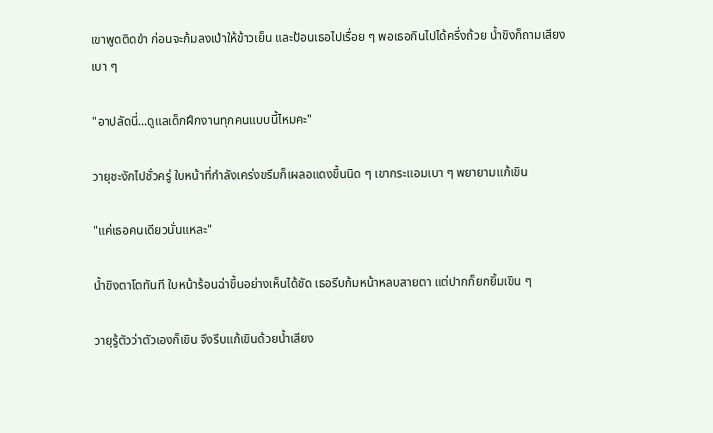เขาพูดติดขำ ก่อนจะก้มลงเป่าให้ข้าวเย็น และป้อนเธอไปเรื่อย ๆ พอเธอกินไปได้ครึ่งถ้วย น้ำขิงก็ถามเสียงเบา ๆ

"อาปลัดนี่...ดูแลเด็กฝึกงานทุกคนแบบนี้ไหมคะ"

วายุชะงักไปชั่วครู่ ใบหน้าที่กำลังเคร่งขรึมก็เผลอแดงขึ้นนิด ๆ เขากระแอมเบา ๆ พยายามแก้เขิน

"แค่เธอคนเดียวนั่นแหละ"

น้ำขิงตาโตทันที ใบหน้าร้อนฉ่าขึ้นอย่างเห็นได้ชัด เธอรีบก้มหน้าหลบสายตา แต่ปากก็ยกยิ้มเขิน ๆ

วายุรู้ตัวว่าตัวเองก็เขิน จึงรีบแก้เขินด้วยน้ำเสียง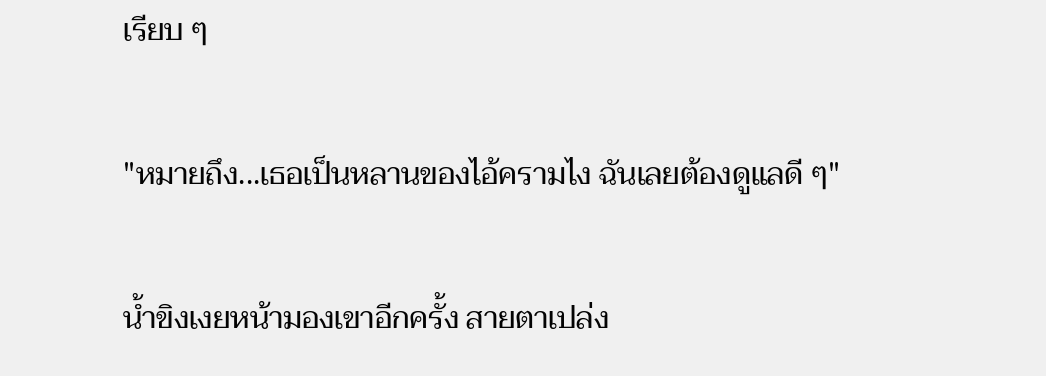เรียบ ๆ

"หมายถึง...เธอเป็นหลานของไอ้ครามไง ฉันเลยต้องดูแลดี ๆ"

น้ำขิงเงยหน้ามองเขาอีกครั้ง สายตาเปล่ง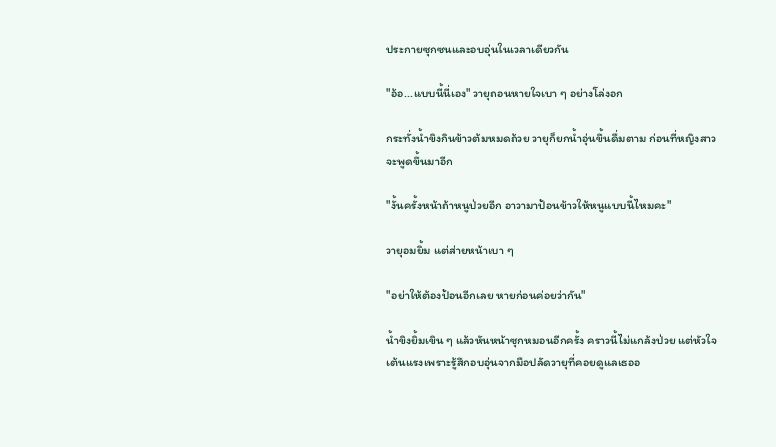ประกายซุกซนและอบอุ่นในเวลาเดียวกัน

"อ้อ...แบบนี้นี่เอง" วายุถอนหายใจเบา ๆ อย่างโล่งอก

กระทั่งน้ำขิงกินข้าวต้มหมดถ้วย วายุก็ยกน้ำอุ่นขึ้นดื่มตาม ก่อนที่หญิงสาวจะพูดขึ้นมาอีก

"งั้นครั้งหน้าถ้าหนูป่วยอีก อาวามาป้อนข้าวให้หนูแบบนี้ไหมคะ"

วายุอมยิ้ม แต่ส่ายหน้าเบา ๆ

"อย่าให้ต้องป้อนอีกเลย หายก่อนค่อยว่ากัน"

น้ำขิงยิ้มเขิน ๆ แล้วหันหน้าซุกหมอนอีกครั้ง คราวนี้ไม่แกล้งป่วย แต่หัวใจเต้นแรงเพราะรู้สึกอบอุ่นจากมือปลัดวายุที่คอยดูแลเธออ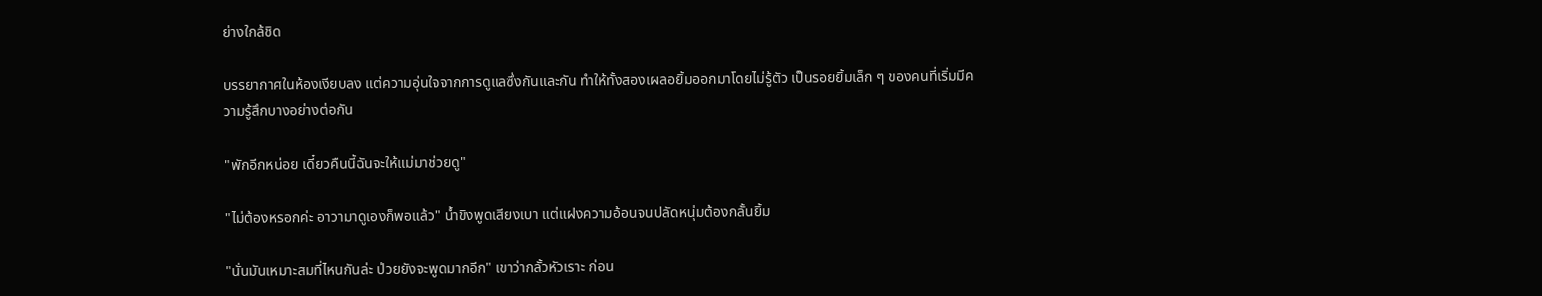ย่างใกล้ชิด

บรรยากาศในห้องเงียบลง แต่ความอุ่นใจจากการดูแลซึ่งกันและกัน ทำให้ทั้งสองเผลอยิ้มออกมาโดยไม่รู้ตัว เป็นรอยยิ้มเล็ก ๆ ของคนที่เริ่มมีความรู้สึกบางอย่างต่อกัน

"พักอีกหน่อย เดี๋ยวคืนนี้ฉันจะให้แม่มาช่วยดู"

"ไม่ต้องหรอกค่ะ อาวามาดูเองก็พอแล้ว" น้ำขิงพูดเสียงเบา แต่แฝงความอ้อนจนปลัดหนุ่มต้องกลั้นยิ้ม

"นั่นมันเหมาะสมที่ไหนกันล่ะ ป่วยยังจะพูดมากอีก" เขาว่ากลั้วหัวเราะ ก่อน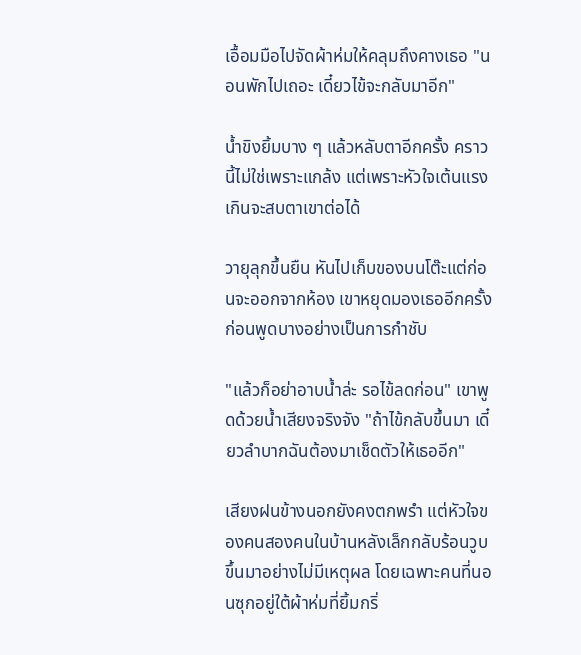เอื้อมมือไปจัดผ้าห่มให้คลุมถึงคางเธอ "นอนพักไปเถอะ เดี๋ยวไข้จะกลับมาอีก"

น้ำขิงยิ้มบาง ๆ แล้วหลับตาอีกครั้ง คราวนี้ไม่ใช่เพราะแกล้ง แต่เพราะหัวใจเต้นแรงเกินจะสบตาเขาต่อได้

วายุลุกขึ้นยืน หันไปเก็บของบนโต๊ะแต่ก่อนจะออกจากห้อง เขาหยุดมองเธออีกครั้ง ก่อนพูดบางอย่างเป็นการกำชับ

"แล้วก็อย่าอาบน้ำล่ะ รอไข้ลดก่อน" เขาพูดด้วยน้ำเสียงจริงจัง "ถ้าไข้กลับขึ้นมา เดี๋ยวลำบากฉันต้องมาเช็ดตัวให้เธออีก"

เสียงฝนข้างนอกยังคงตกพรำ แต่หัวใจของคนสองคนในบ้านหลังเล็กกลับร้อนวูบขึ้นมาอย่างไม่มีเหตุผล โดยเฉพาะคนที่นอนซุกอยู่ใต้ผ้าห่มที่ยิ้มกริ่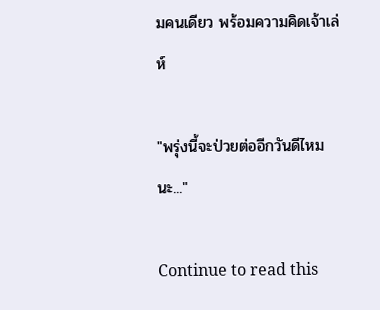มคนเดียว พร้อมความคิดเจ้าเล่ห์

"พรุ่งนี้จะป่วยต่ออีกวันดีไหมนะ..."

Continue to read this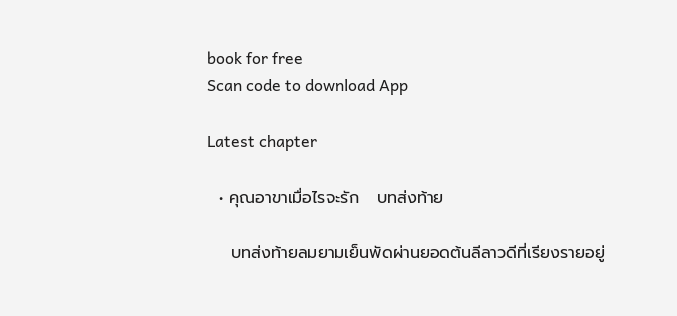book for free
Scan code to download App

Latest chapter

  • คุณอาขาเมื่อไรจะรัก   บทส่งท้าย

    บทส่งท้ายลมยามเย็นพัดผ่านยอดต้นลีลาวดีที่เรียงรายอยู่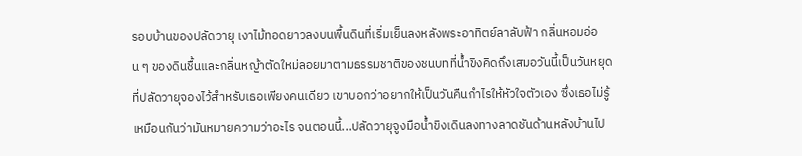รอบบ้านของปลัดวายุ เงาไม้ทอดยาวลงบนพื้นดินที่เริ่มเย็นลงหลังพระอาทิตย์ลาลับฟ้า กลิ่นหอมอ่อน ๆ ของดินชื้นและกลิ่นหญ้าตัดใหม่ลอยมาตามธรรมชาติของชนบทที่น้ำขิงคิดถึงเสมอวันนี้เป็นวันหยุดที่ปลัดวายุจองไว้สำหรับเธอเพียงคนเดียว เขาบอกว่าอยากให้เป็นวันคืนกำไรให้หัวใจตัวเอง ซึ่งเธอไม่รู้เหมือนกันว่ามันหมายความว่าอะไร จนตอนนี้...ปลัดวายุจูงมือน้ำขิงเดินลงทางลาดชันด้านหลังบ้านไป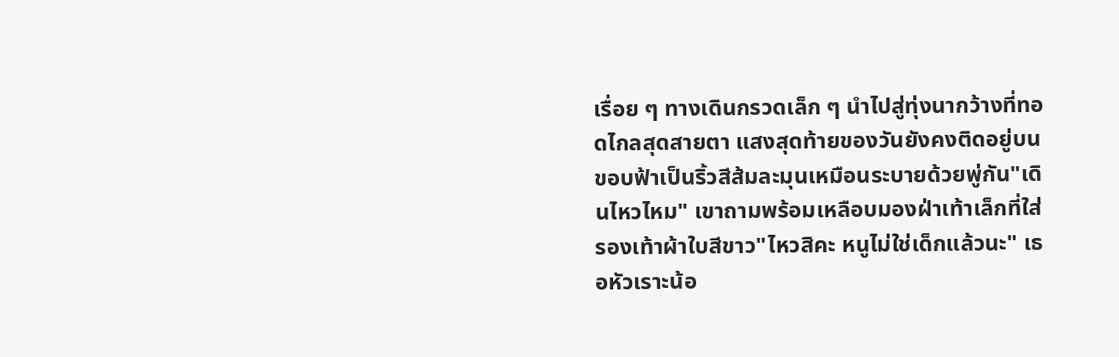เรื่อย ๆ ทางเดินกรวดเล็ก ๆ นำไปสู่ทุ่งนากว้างที่ทอดไกลสุดสายตา แสงสุดท้ายของวันยังคงติดอยู่บนขอบฟ้าเป็นริ้วสีส้มละมุนเหมือนระบายด้วยพู่กัน"เดินไหวไหม" เขาถามพร้อมเหลือบมองฝ่าเท้าเล็กที่ใส่รองเท้าผ้าใบสีขาว"ไหวสิคะ หนูไม่ใช่เด็กแล้วนะ" เธอหัวเราะน้อ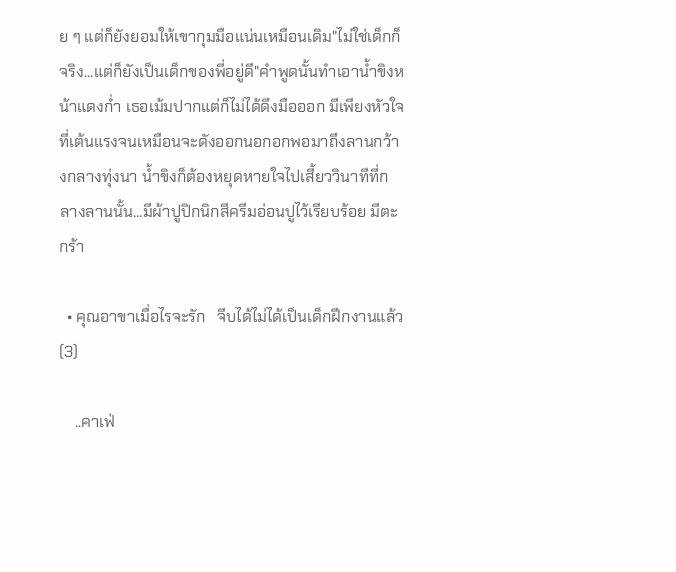ย ๆ แต่ก็ยังยอมให้เขากุมมือแน่นเหมือนเดิม"ไม่ใช่เด็กก็จริง...แต่ก็ยังเป็นเด็กของพี่อยู่ดี"คำพูดนั้นทำเอาน้ำขิงหน้าแดงก่ำ เธอเม้มปากแต่ก็ไม่ได้ดึงมือออก มีเพียงหัวใจที่เต้นแรงจนเหมือนจะดังออกนอกอกพอมาถึงลานกว้างกลางทุ่งนา น้ำขิงก็ต้องหยุดหายใจไปเสี้ยววินาทีที่กลางลานนั้น...มีผ้าปูปิกนิกสีครีมอ่อนปูไว้เรียบร้อย มีตะกร้า

  • คุณอาขาเมื่อไรจะรัก   จีบได้ไม่ได้เป็นเด็กฝึกงานแล้ว(3)

    ..คาเฟ่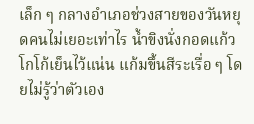เล็ก ๆ กลางอำเภอช่วงสายของวันหยุดคนไม่เยอะเท่าไร น้ำขิงนั่งกอดแก้วโกโก้เย็นไว้แน่น แก้มขึ้นสีระเรื่อ ๆ โดยไม่รู้ว่าตัวเอง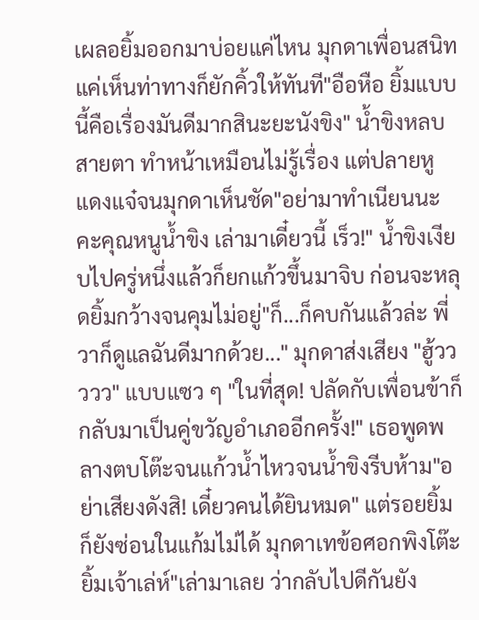เผลอยิ้มออกมาบ่อยแค่ไหน มุกดาเพื่อนสนิทแค่เห็นท่าทางก็ยักคิ้วให้ทันที"อือหือ ยิ้มแบบนี้คือเรื่องมันดีมากสินะยะนังขิง" น้ำขิงหลบสายตา ทำหน้าเหมือนไม่รู้เรื่อง แต่ปลายหูแดงแจ๋จนมุกดาเห็นชัด"อย่ามาทำเนียนนะคะคุณหนูน้ำขิง เล่ามาเดี๋ยวนี้ เร็ว!" น้ำขิงเงียบไปครู่หนึ่งแล้วก็ยกแก้วขึ้นมาจิบ ก่อนจะหลุดยิ้มกว้างจนคุมไม่อยู่"ก็...ก็คบกันแล้วล่ะ พี่วาก็ดูแลฉันดีมากด้วย..." มุกดาส่งเสียง "ฮู้ววววว" แบบแซว ๆ "ในที่สุด! ปลัดกับเพื่อนข้าก็กลับมาเป็นคู่ขวัญอำเภออีกครั้ง!" เธอพูดพลางตบโต๊ะจนแก้วน้ำไหวจนน้ำขิงรีบห้าม"อย่าเสียงดังสิ! เดี๋ยวคนได้ยินหมด" แต่รอยยิ้มก็ยังซ่อนในแก้มไม่ได้ มุกดาเทข้อศอกพิงโต๊ะ ยิ้มเจ้าเล่ห์"เล่ามาเลย ว่ากลับไปดีกันยัง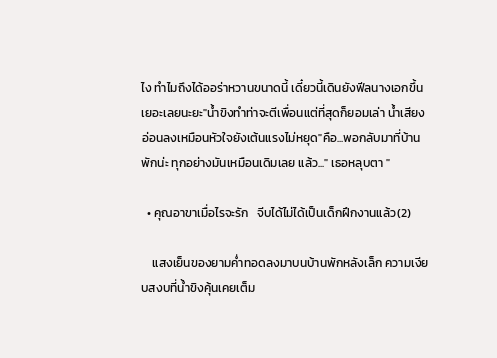ไง ทำไมถึงได้ออร่าหวานขนาดนี้ เดี๋ยวนี้เดินยังฟีลนางเอกขึ้นเยอะเลยนะยะ"น้ำขิงทำท่าจะตีเพื่อนแต่ที่สุดก็ยอมเล่า น้ำเสียงอ่อนลงเหมือนหัวใจยังเต้นแรงไม่หยุด"คือ...พอกลับมาที่บ้านพักน่ะ ทุกอย่างมันเหมือนเดิมเลย แล้ว..." เธอหลุบตา "

  • คุณอาขาเมื่อไรจะรัก   จีบได้ไม่ได้เป็นเด็กฝึกงานแล้ว(2)

    แสงเย็นของยามค่ำทอดลงมาบนบ้านพักหลังเล็ก ความเงียบสงบที่น้ำขิงคุ้นเคยเต็ม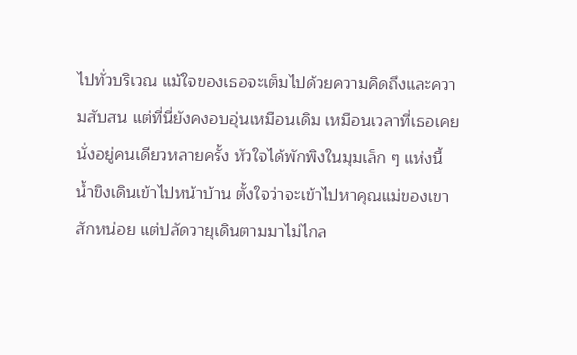ไปทั่วบริเวณ แม้ใจของเธอจะเต็มไปด้วยความคิดถึงและความสับสน แต่ที่นี่ยังคงอบอุ่นเหมือนเดิม เหมือนเวลาที่เธอเคยนั่งอยู่คนเดียวหลายครั้ง หัวใจได้พักพิงในมุมเล็ก ๆ แห่งนี้น้ำขิงเดินเข้าไปหน้าบ้าน ตั้งใจว่าจะเข้าไปหาคุณแม่ของเขาสักหน่อย แต่ปลัดวายุเดินตามมาไม่ไกล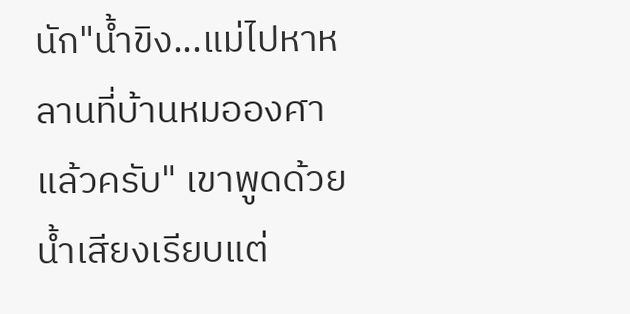นัก"น้ำขิง...แม่ไปหาหลานที่บ้านหมอองศาแล้วครับ" เขาพูดด้วยน้ำเสียงเรียบแต่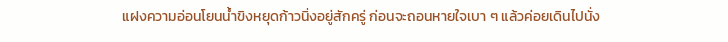แฝงความอ่อนโยนน้ำขิงหยุดก้าวนิ่งอยู่สักครู่ ก่อนจะถอนหายใจเบา ๆ แล้วค่อยเดินไปนั่ง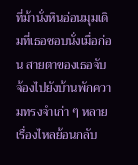ที่ม้านั่งหินอ่อนมุมเดิมที่เธอชอบนั่งเมื่อก่อน สายตาของเธอจับจ้องไปยังบ้านพักความทรงจำเก่า ๆ หลายเรื่องไหลย้อนกลับ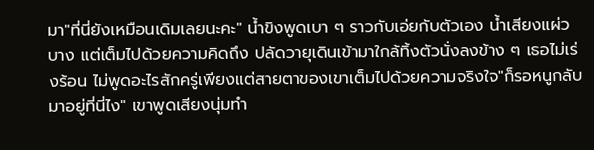มา"ที่นี่ยังเหมือนเดิมเลยนะคะ" น้ำขิงพูดเบา ๆ ราวกับเอ่ยกับตัวเอง น้ำเสียงแผ่วบาง แต่เต็มไปด้วยความคิดถึง ปลัดวายุเดินเข้ามาใกล้ทิ้งตัวนั่งลงข้าง ๆ เธอไม่เร่งร้อน ไม่พูดอะไรสักครู่เพียงแต่สายตาของเขาเต็มไปด้วยความจริงใจ"ก็รอหนูกลับมาอยู่ที่นี่ไง" เขาพูดเสียงนุ่มทำ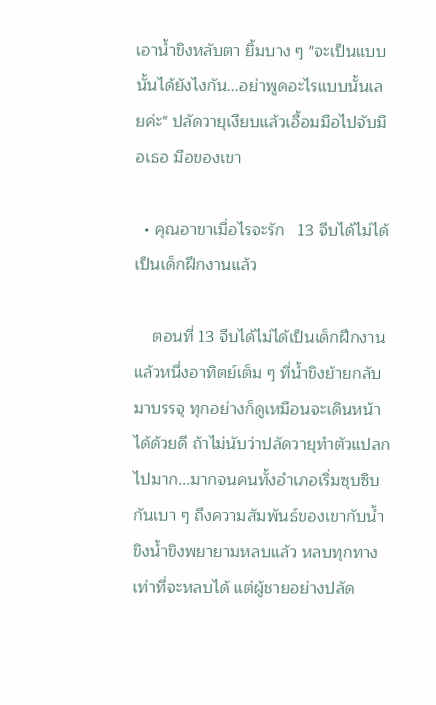เอาน้ำขิงหลับตา ยิ้มบาง ๆ "จะเป็นแบบนั้นได้ยังไงกัน...อย่าพูดอะไรแบบนั้นเลยค่ะ" ปลัดวายุเงียบแล้วเอื้อมมือไปจับมือเธอ มือของเขา

  • คุณอาขาเมื่อไรจะรัก   13 จีบได้ไม่ได้เป็นเด็กฝึกงานแล้ว

    ตอนที่ 13 จีบได้ไม่ได้เป็นเด็กฝึกงานแล้วหนึ่งอาทิตย์เต็ม ๆ ที่น้ำขิงย้ายกลับมาบรรจุ ทุกอย่างก็ดูเหมือนจะเดินหน้าได้ด้วยดี ถ้าไม่นับว่าปลัดวายุทำตัวแปลกไปมาก...มากจนคนทั้งอำเภอเริ่มซุบซิบกันเบา ๆ ถึงความสัมพันธ์ของเขากับน้ำขิงน้ำขิงพยายามหลบแล้ว หลบทุกทางเท่าที่จะหลบได้ แต่ผู้ชายอย่างปลัด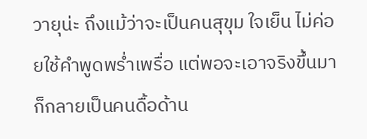วายุน่ะ ถึงแม้ว่าจะเป็นคนสุขุม ใจเย็น ไม่ค่อยใช้คำพูดพร่ำเพรื่อ แต่พอจะเอาจริงขึ้นมา ก็กลายเป็นคนดื้อด้าน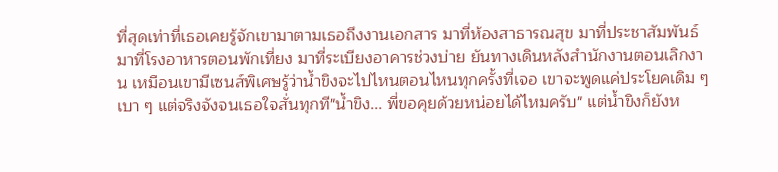ที่สุดเท่าที่เธอเคยรู้จักเขามาตามเธอถึงงานเอกสาร มาที่ห้องสาธารณสุข มาที่ประชาสัมพันธ์ มาที่โรงอาหารตอนพักเที่ยง มาที่ระเบียงอาคารช่วงบ่าย ยันทางเดินหลังสำนักงานตอนเลิกงาน เหมือนเขามีเซนส์พิเศษรู้ว่าน้ำขิงจะไปไหนตอนไหนทุกครั้งที่เจอ เขาจะพูดแค่ประโยคเดิม ๆ เบา ๆ แต่จริงจังจนเธอใจสั่นทุกที"น้ำขิง... พี่ขอคุยด้วยหน่อยได้ไหมครับ" แต่น้ำขิงก็ยังห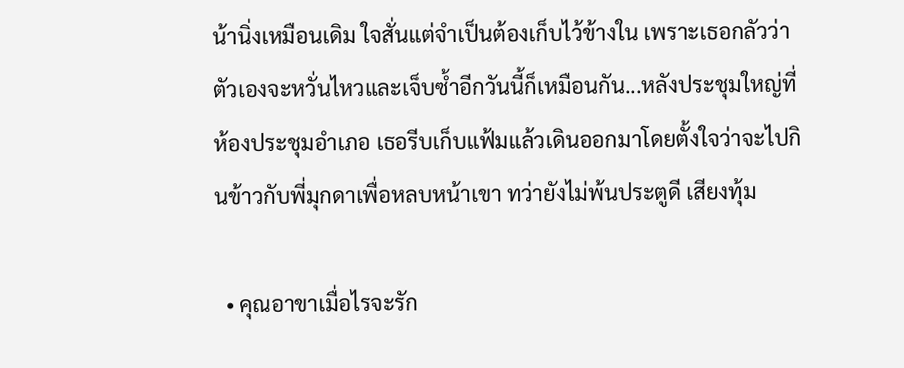น้านิ่งเหมือนเดิม ใจสั่นแต่จำเป็นต้องเก็บไว้ข้างใน เพราะเธอกลัวว่าตัวเองจะหวั่นไหวและเจ็บซ้ำอีกวันนี้ก็เหมือนกัน...หลังประชุมใหญ่ที่ห้องประชุมอำเภอ เธอรีบเก็บแฟ้มแล้วเดินออกมาโดยตั้งใจว่าจะไปกินข้าวกับพี่มุกดาเพื่อหลบหน้าเขา ทว่ายังไม่พ้นประตูดี เสียงทุ้ม

  • คุณอาขาเมื่อไรจะรัก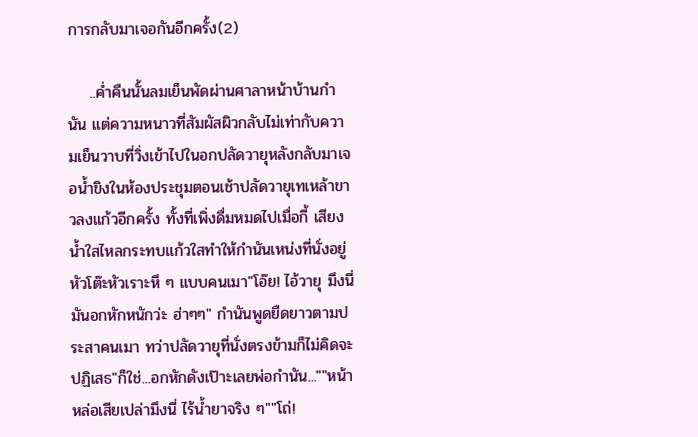การกลับมาเจอกันอีกครั้ง(2)

    ..ค่ำคืนนั้นลมเย็นพัดผ่านศาลาหน้าบ้านกำนัน แต่ความหนาวที่สัมผัสผิวกลับไม่เท่ากับความเย็นวาบที่วิ่งเข้าไปในอกปลัดวายุหลังกลับมาเจอน้ำขิงในห้องประชุมตอนเช้าปลัดวายุเทเหล้าขาวลงแก้วอีกครั้ง ทั้งที่เพิ่งดื่มหมดไปเมื่อกี้ เสียงน้ำใสไหลกระทบแก้วใสทำให้กำนันเหน่งที่นั่งอยู่หัวโต๊ะหัวเราะหึ ๆ แบบคนเมา"โอ๊ย! ไอ้วายุ มึงนี่มันอกหักหนักว่ะ ฮ่าๆๆ" กำนันพูดยืดยาวตามประสาคนเมา ทว่าปลัดวายุที่นั่งตรงข้ามก็ไม่คิดจะปฏิเสธ"ก็ใช่...อกหักดังเป๊าะเลยพ่อกำนัน...""หน้าหล่อเสียเปล่ามึงนี่ ไร้น้ำยาจริง ๆ""โถ่!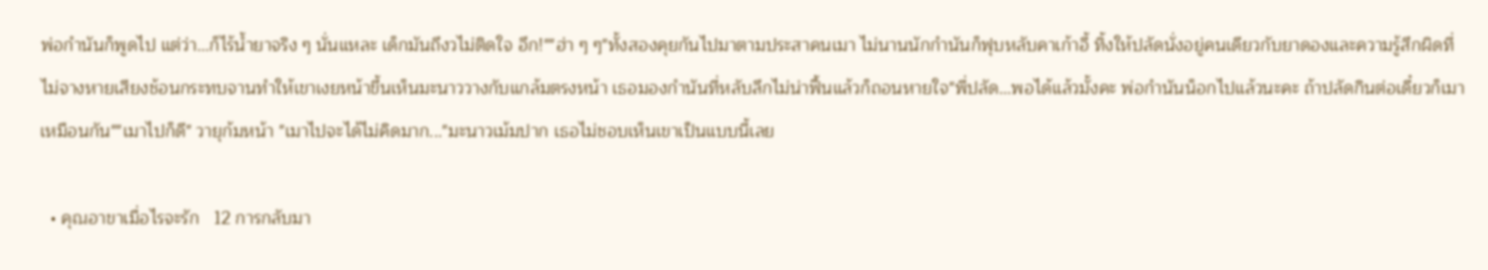พ่อกำนันก็พูดไป แต่ว่า...ก็ไร้น้ำยาจริง ๆ นั่นแหละ เด็กมันถึงวไม่ติดใจ อึก!""ฮ่า ๆ ๆ"ทั้งสองคุยกันไปมาตามประสาคนเมา ไม่นานนักกำนันก็ฟุบหลับคาเก้าอี้ ทิ้งให้ปลัดนั่งอยู่คนเดียวกับยาดองและความรู้สึกผิดที่ไม่จางหายเสียงช้อนกระทบจานทำให้เขาเงยหน้าขึ้นเห็นมะนาววางกับแกล้มตรงหน้า เธอมองกำนันที่หลับลึกไม่น่าฟื้นแล้วก็ถอนหายใจ"พี่ปลัด...พอได้แล้วมั้งคะ พ่อกำนันน็อกไปแล้วนะคะ ถ้าปลัดกินต่อเดี๋ยวก็เมาเหมือนกัน""เมาไปก็ดี" วายุก้มหน้า "เมาไปจะได้ไม่คิดมาก..."มะนาวเม้มปาก เธอไม่ชอบเห็นเขาเป็นแบบนี้เลย

  • คุณอาขาเมื่อไรจะรัก   12 การกลับมา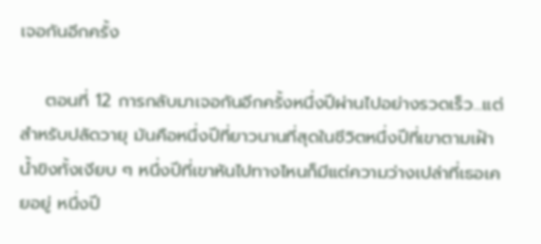เจอกันอีกครั้ง

    ตอนที่ 12 การกลับมาเจอกันอีกครั้งหนึ่งปีผ่านไปอย่างรวดเร็ว...แต่สำหรับปลัดวายุ มันคือหนึ่งปีที่ยาวนานที่สุดในชีวิตหนึ่งปีที่เขาตามเฝ้าน้ำขิงทั้งเงียบ ๆ หนึ่งปีที่เขาหันไปทางไหนก็มีแต่ความว่างเปล่าที่เธอเคยอยู่ หนึ่งปี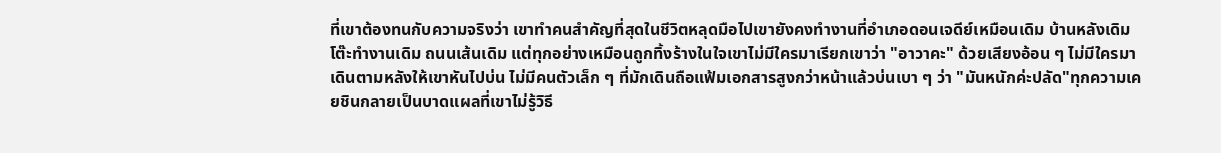ที่เขาต้องทนกับความจริงว่า เขาทำคนสำคัญที่สุดในชีวิตหลุดมือไปเขายังคงทำงานที่อำเภอดอนเจดีย์เหมือนเดิม บ้านหลังเดิม โต๊ะทำงานเดิม ถนนเส้นเดิม แต่ทุกอย่างเหมือนถูกทิ้งร้างในใจเขาไม่มีใครมาเรียกเขาว่า "อาวาคะ" ด้วยเสียงอ้อน ๆ ไม่มีใครมาเดินตามหลังให้เขาหันไปบ่น ไม่มีคนตัวเล็ก ๆ ที่มักเดินถือแฟ้มเอกสารสูงกว่าหน้าแล้วบ่นเบา ๆ ว่า "มันหนักค่ะปลัด"ทุกความเคยชินกลายเป็นบาดแผลที่เขาไม่รู้วิธี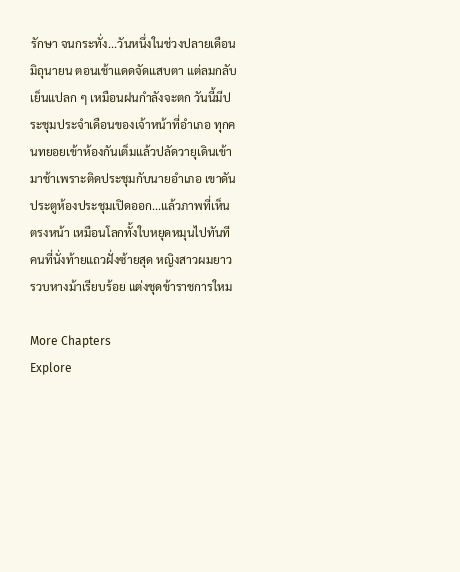รักษา จนกระทั่ง...วันหนึ่งในช่วงปลายเดือนมิถุนายน ตอนเช้าแดดจัดแสบตา แต่ลมกลับเย็นแปลก ๆ เหมือนฝนกำลังจะตก วันนี้มีประชุมประจำเดือนของเจ้าหน้าที่อำเภอ ทุกคนทยอยเข้าห้องกันเต็มแล้วปลัดวายุเดินเข้ามาช้าเพราะติดประชุมกับนายอำเภอ เขาดันประตูห้องประชุมเปิดออก...แล้วภาพที่เห็นตรงหน้า เหมือนโลกทั้งใบหยุดหมุนไปทันทีคนที่นั่งท้ายแถวฝั่งซ้ายสุด หญิงสาวผมยาวรวบหางม้าเรียบร้อย แต่งชุดข้าราชการใหม

More Chapters
Explore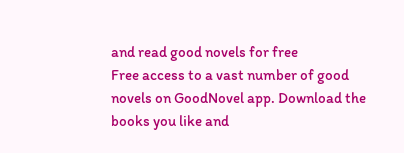and read good novels for free
Free access to a vast number of good novels on GoodNovel app. Download the books you like and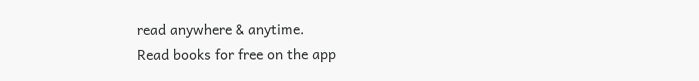read anywhere & anytime.
Read books for free on the app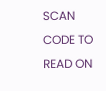SCAN CODE TO READ ON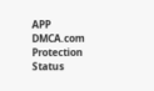APP
DMCA.com Protection Status